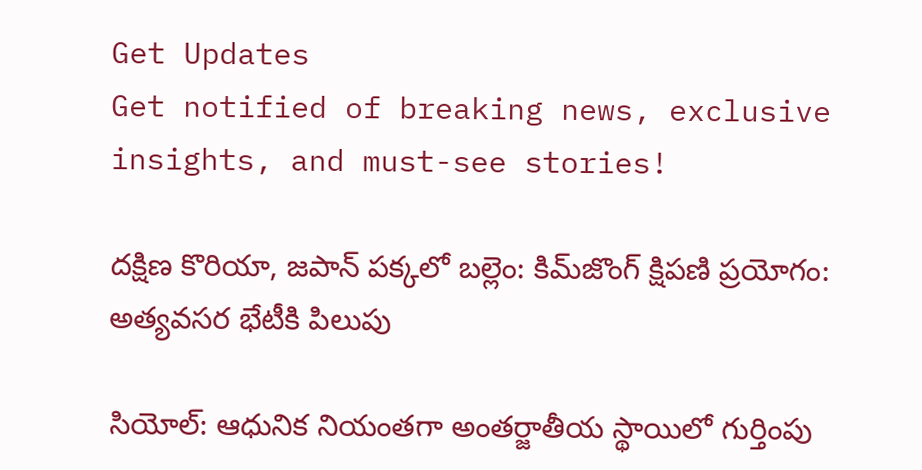Get Updates
Get notified of breaking news, exclusive insights, and must-see stories!

దక్షిణ కొరియా, జపాన్ పక్కలో బల్లెం: కిమ్‌జొంగ్ క్షిపణి ప్రయోగం: అత్యవసర భేటీకి పిలుపు

సియోల్: ఆధునిక నియంతగా అంతర్జాతీయ స్థాయిలో గుర్తింపు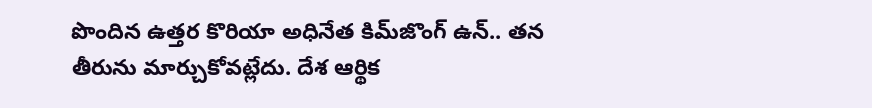పొందిన ఉత్తర కొరియా అధినేత కిమ్‌జొంగ్ ఉన్.. తన తీరును మార్చుకోవట్లేదు. దేశ ఆర్థిక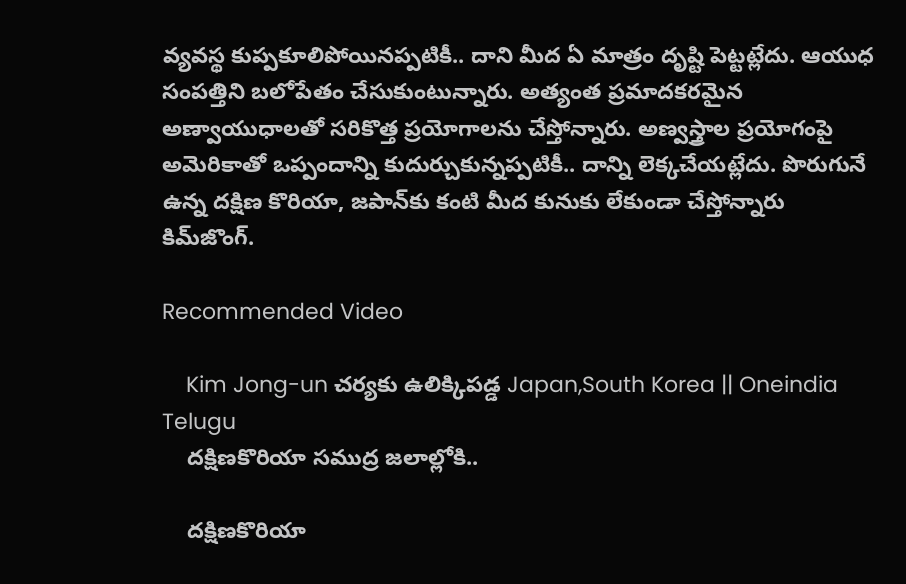వ్యవస్థ కుప్పకూలిపోయినప్పటికీ.. దాని మీద ఏ మాత్రం దృష్టి పెట్టట్లేదు. ఆయుధ సంపత్తిని బలోపేతం చేసుకుంటున్నారు. అత్యంత ప్రమాదకరమైన అణ్వాయుధాలతో సరికొత్త ప్రయోగాలను చేస్తోన్నారు. అణ్వస్త్రాల ప్రయోగంపై అమెరికాతో ఒప్పందాన్ని కుదుర్చుకున్నప్పటికీ.. దాన్ని లెక్కచేయట్లేదు. పొరుగునే ఉన్న దక్షిణ కొరియా, జపాన్‌కు కంటి మీద కునుకు లేకుండా చేస్తోన్నారు కిమ్‌జొంగ్.

Recommended Video

    Kim Jong-un చర్యకు ఉలిక్కిపడ్డ Japan,South Korea || Oneindia Telugu
    దక్షిణకొరియా సముద్ర జలాల్లోకి..

    దక్షిణకొరియా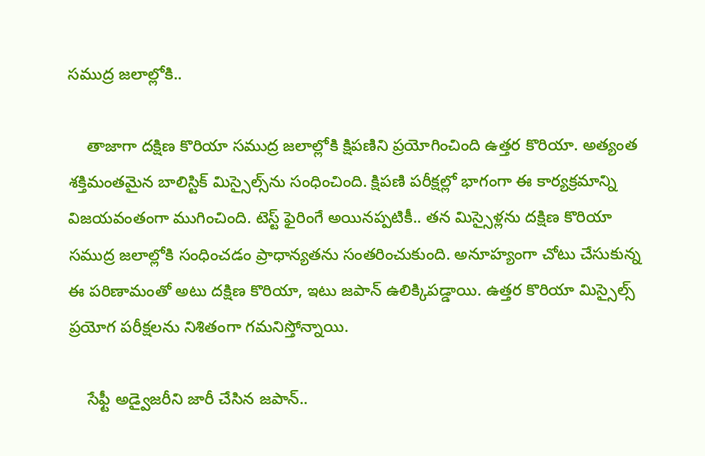సముద్ర జలాల్లోకి..

    తాజాగా దక్షిణ కొరియా సముద్ర జలాల్లోకి క్షిపణిని ప్రయోగించింది ఉత్తర కొరియా. అత్యంత శక్తిమంతమైన బాలిస్టిక్ మిస్సైల్స్‌ను సంధించింది. క్షిపణి పరీక్షల్లో భాగంగా ఈ కార్యక్రమాన్ని విజయవంతంగా ముగించింది. టెస్ట్ ఫైరింగే అయినప్పటికీ.. తన మిస్సైళ్లను దక్షిణ కొరియా సముద్ర జలాల్లోకి సంధించడం ప్రాధాన్యతను సంతరించుకుంది. అనూహ్యంగా చోటు చేసుకున్న ఈ పరిణామంతో అటు దక్షిణ కొరియా, ఇటు జపాన్ ఉలిక్కిపడ్డాయి. ఉత్తర కొరియా మిస్సైల్స్ ప్రయోగ పరీక్షలను నిశితంగా గమనిస్తోన్నాయి.

    సేఫ్టీ అడ్వైజరీని జారీ చేసిన జపాన్..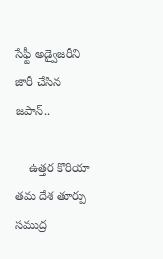సేఫ్టీ అడ్వైజరీని జారీ చేసిన జపాన్..

    ఉత్తర కొరియా తమ దేశ తూర్పు సముద్ర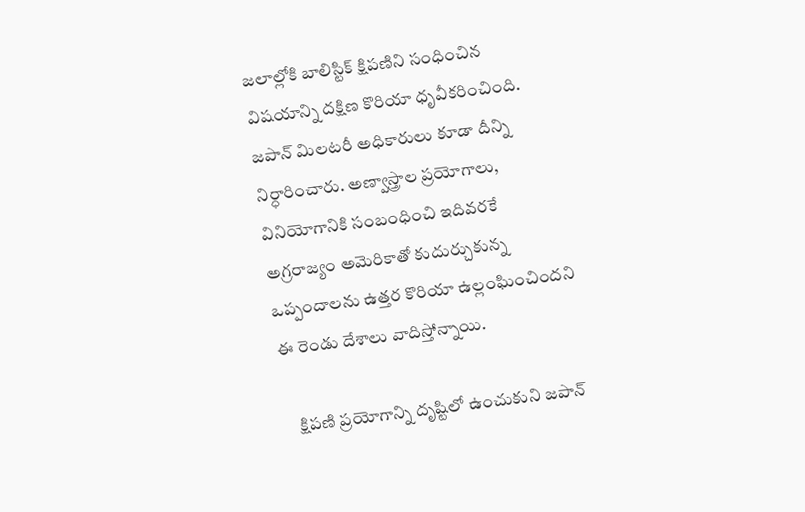జలాల్లోకి బాలిస్టిక్ క్షిపణిని సంధించిన విషయాన్ని దక్షిణ కొరియా ధృవీకరించింది. జపాన్ మిలటరీ అధికారులు కూడా దీన్ని నిర్ధారించారు. అణ్వాస్త్రాల ప్రయోగాలు, వినియోగానికి సంబంధించి ఇదివరకే అగ్రరాజ్యం అమెరికాతో కుదుర్చుకున్న ఒప్పందాలను ఉత్తర కొరియా ఉల్లంఘించిందని ఈ రెండు దేశాలు వాదిస్తోన్నాయి.

    క్షిపణి ప్రయోగాన్ని దృష్టిలో ఉంచుకుని జపాన్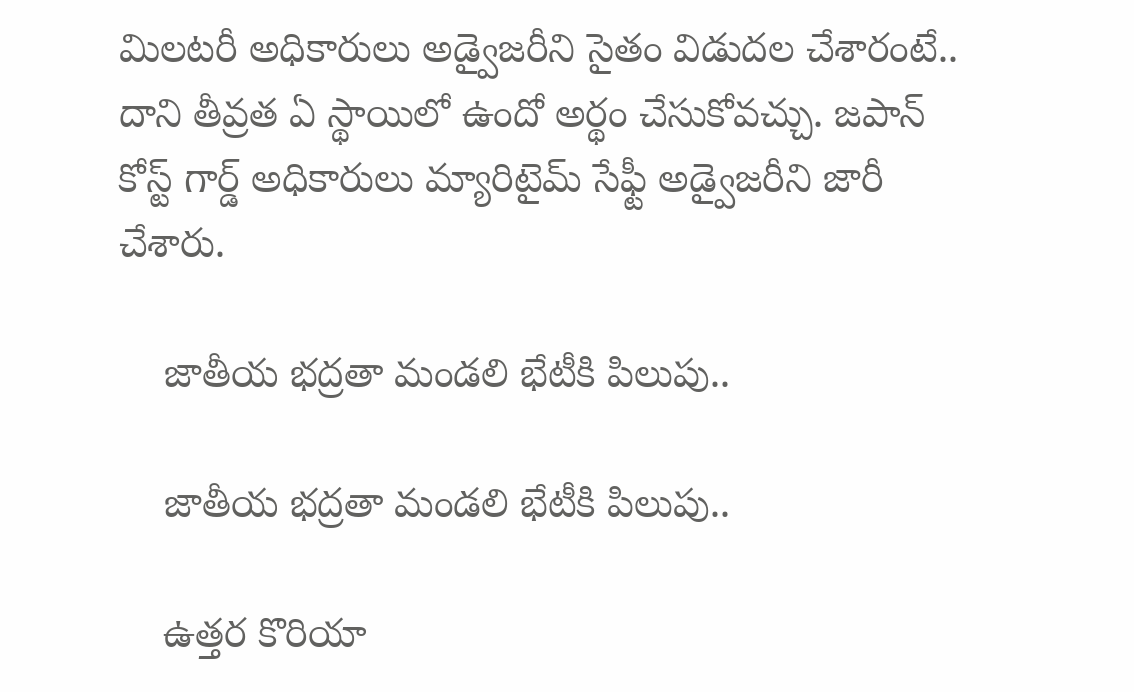మిలటరీ అధికారులు అడ్వైజరీని సైతం విడుదల చేశారంటే.. దాని తీవ్రత ఏ స్థాయిలో ఉందో అర్థం చేసుకోవచ్చు. జపాన్ కోస్ట్ గార్డ్ అధికారులు మ్యారిటైమ్ సేఫ్టీ అడ్వైజరీని జారీ చేశారు.

    జాతీయ భద్రతా మండలి భేటీకి పిలుపు..

    జాతీయ భద్రతా మండలి భేటీకి పిలుపు..

    ఉత్తర కొరియా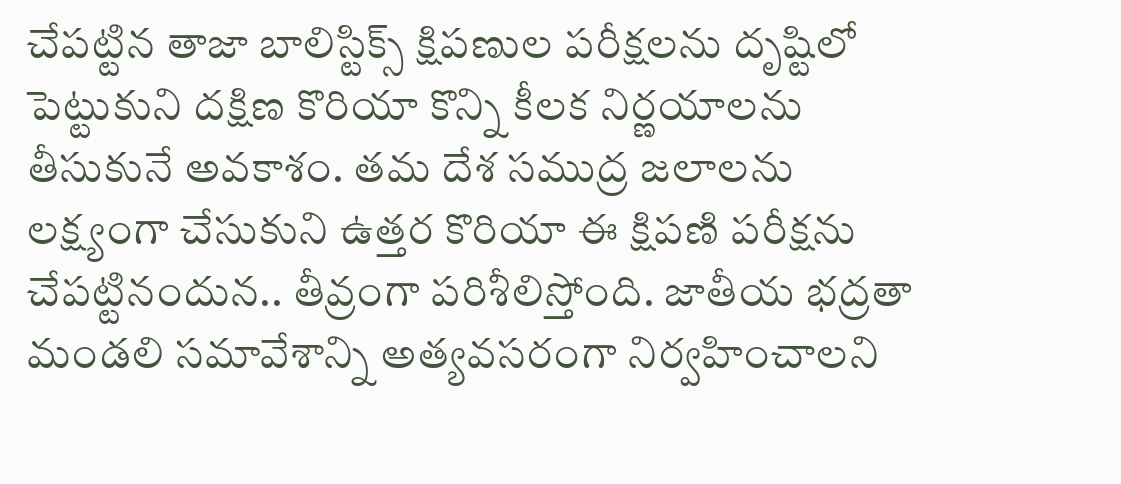చేపట్టిన తాజా బాలిస్టిక్స్ క్షిపణుల పరీక్షలను దృష్టిలో పెట్టుకుని దక్షిణ కొరియా కొన్ని కీలక నిర్ణయాలను తీసుకునే అవకాశం. తమ దేశ సముద్ర జలాలను లక్ష్యంగా చేసుకుని ఉత్తర కొరియా ఈ క్షిపణి పరీక్షను చేపట్టినందున.. తీవ్రంగా పరిశీలిస్తోంది. జాతీయ భద్రతా మండలి సమావేశాన్ని అత్యవసరంగా నిర్వహించాలని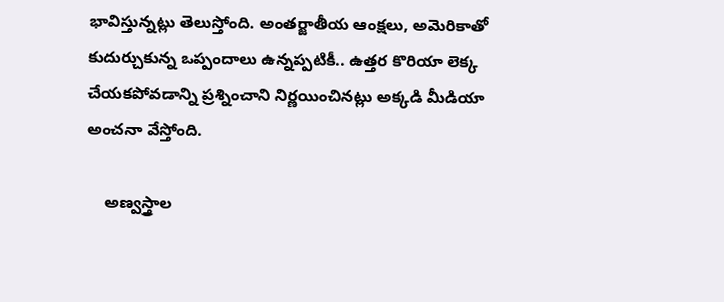భావిస్తున్నట్లు తెలుస్తోంది. అంతర్జాతీయ ఆంక్షలు, అమెరికాతో కుదుర్చుకున్న ఒప్పందాలు ఉన్నప్పటికీ.. ఉత్తర కొరియా లెక్క చేయకపోవడాన్ని ప్రశ్నించాని నిర్ణయించినట్లు అక్కడి మీడియా అంచనా వేస్తోంది.

    అణ్వస్త్రాల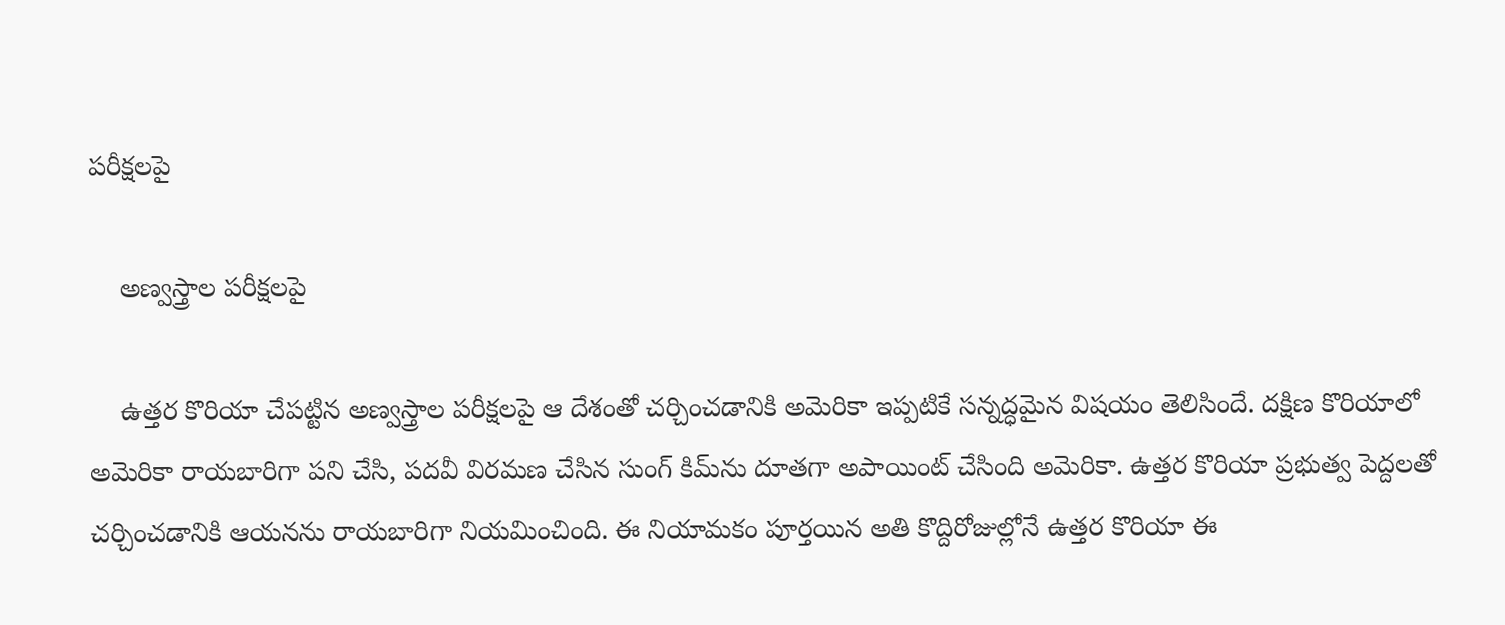పరీక్షలపై

    అణ్వస్త్రాల పరీక్షలపై

    ఉత్తర కొరియా చేపట్టిన అణ్వస్త్రాల పరీక్షలపై ఆ దేశంతో చర్చించడానికి అమెరికా ఇప్పటికే సన్నద్ధమైన విషయం తెలిసిందే. దక్షిణ కొరియాలో అమెరికా రాయబారిగా పని చేసి, పదవీ విరమణ చేసిన సుంగ్ కిమ్‌ను దూతగా అపాయింట్ చేసింది అమెరికా. ఉత్తర కొరియా ప్రభుత్వ పెద్దలతో చర్చించడానికి ఆయనను రాయబారిగా నియమించింది. ఈ నియామకం పూర్తయిన అతి కొద్దిరోజుల్లోనే ఉత్తర కొరియా ఈ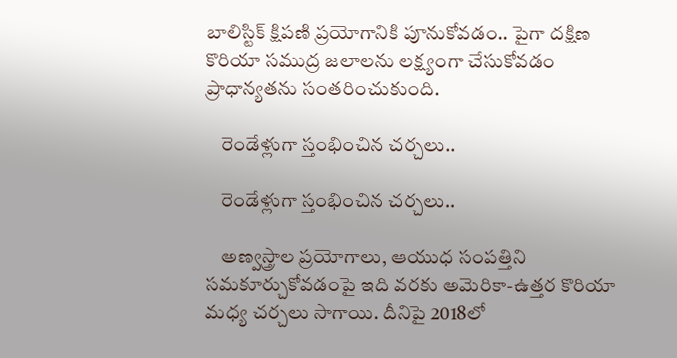బాలిస్టిక్ క్షిపణి ప్రయోగానికి పూనుకోవడం.. పైగా దక్షిణ కొరియా సముద్ర జలాలను లక్ష్యంగా చేసుకోవడం ప్రాధాన్యతను సంతరించుకుంది.

    రెండేళ్లుగా స్తంభించిన చర్చలు..

    రెండేళ్లుగా స్తంభించిన చర్చలు..

    అణ్వస్త్రాల ప్రయోగాలు, ఆయుధ సంపత్తిని సమకూర్చుకోవడంపై ఇది వరకు అమెరికా-ఉత్తర కొరియా మధ్య చర్చలు సాగాయి. దీనిపై 2018లో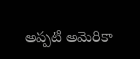అప్పటి అమెరికా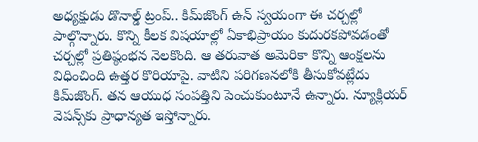అధ్యక్షుడు డొనాల్డ్ ట్రంప్.. కిమ్‌జొంగ్ ఉన్ స్వయంగా ఈ చర్చల్లో పాల్గొన్నారు. కొన్ని కీలక విషయాల్లో ఏకాభిప్రాయం కుదురకపోవడంతో చర్చల్లో ప్రతిష్ఠంభన నెలకొంది. ఆ తరువాత అమెరికా కొన్ని ఆంక్షలను విధించింది ఉత్తర కొరియాపై. వాటిని పరిగణనలోకి తీసుకోవట్లేదు కిమ్‌జొంగ్. తన ఆయుధ సంపత్తిని పెంచుకుంటూనే ఉన్నారు. న్యూక్లియర్ వెపన్స్‌కు ప్రాధాన్యత ఇస్తోన్నారు.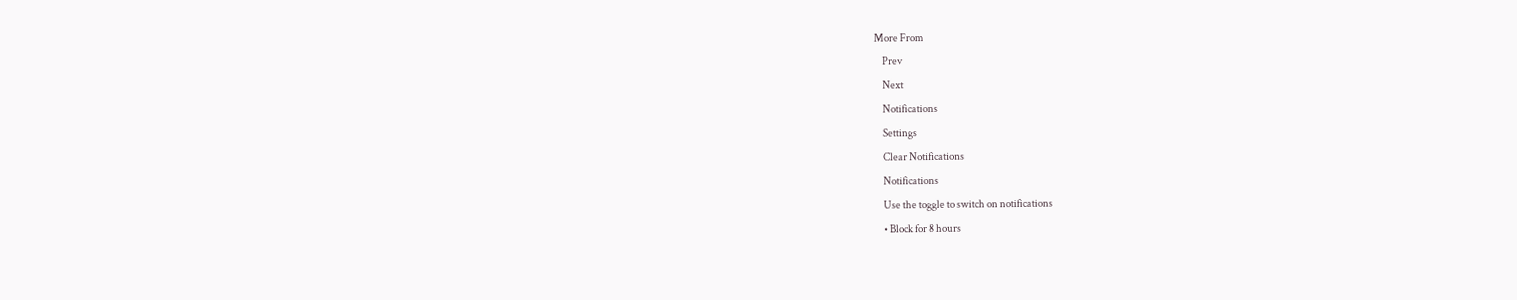More From
    Prev
    Next
    Notifications
    Settings
    Clear Notifications
    Notifications
    Use the toggle to switch on notifications
    • Block for 8 hours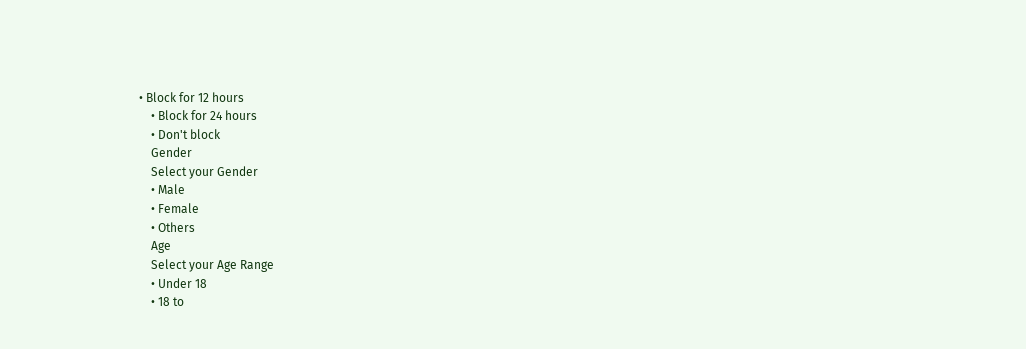• Block for 12 hours
    • Block for 24 hours
    • Don't block
    Gender
    Select your Gender
    • Male
    • Female
    • Others
    Age
    Select your Age Range
    • Under 18
    • 18 to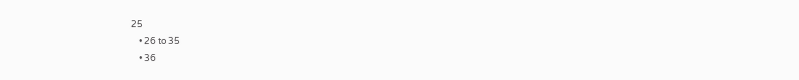25
    • 26 to 35
    • 36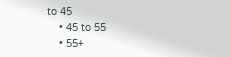to 45
    • 45 to 55
    • 55+